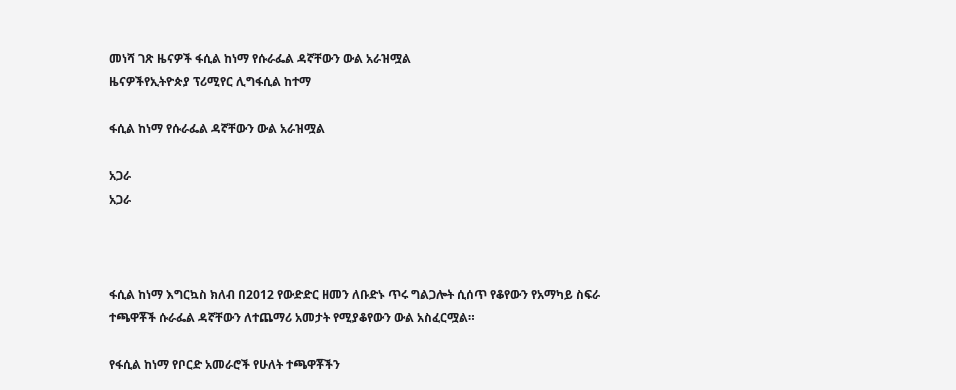መነሻ ገጽ ዜናዎች ፋሲል ከነማ የሱራፌል ዳኛቸውን ውል አራዝሟል
ዜናዎችየኢትዮጵያ ፕሪሚየር ሊግፋሲል ከተማ

ፋሲል ከነማ የሱራፌል ዳኛቸውን ውል አራዝሟል

አጋራ
አጋራ



ፋሲል ከነማ እግርኳስ ክለብ በ2012 የውድድር ዘመን ለቡድኑ ጥሩ ግልጋሎት ሲሰጥ የቆየውን የአማካይ ስፍራ ተጫዋቾች ሱራፌል ዳኛቸውን ለተጨማሪ አመታት የሚያቆየውን ውል አስፈርሟል።

የፋሲል ከነማ የቦርድ አመራሮች የሁለት ተጫዋቾችን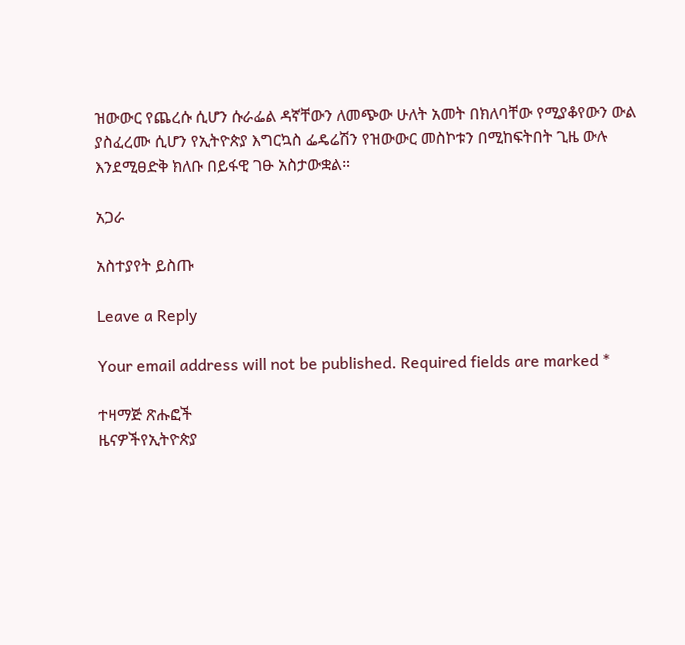ዝውውር የጨረሱ ሲሆን ሱራፌል ዳኛቸውን ለመጭው ሁለት አመት በክለባቸው የሚያቆየውን ውል ያስፈረሙ ሲሆን የኢትዮጵያ እግርኳስ ፌዴሬሽን የዝውውር መስኮቱን በሚከፍትበት ጊዜ ውሉ እንደሚፀድቅ ክለቡ በይፋዊ ገፁ አስታውቋል።

አጋራ

አስተያየት ይስጡ

Leave a Reply

Your email address will not be published. Required fields are marked *

ተዛማጅ ጽሑፎች
ዜናዎችየኢትዮጵያ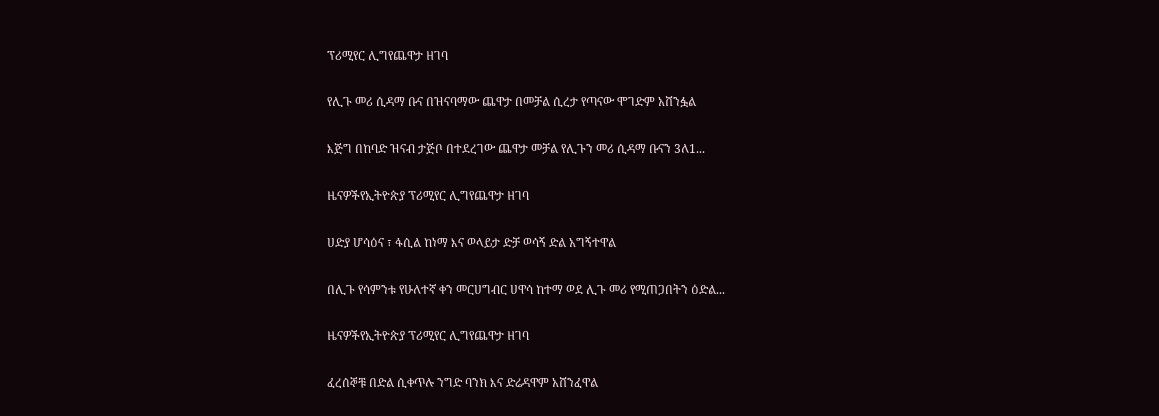ፕሪሚየር ሊግየጨዋታ ዘገባ

የሊጉ መሪ ሲዳማ ቡና በዝናባማው ጨዋታ በመቻል ሲረታ የጣናው ሞገድም አሸንፏል

እጅግ በከባድ ዝናብ ታጅቦ በተደረገው ጨዋታ መቻል የሊጉን መሪ ሲዳማ ቡናን 3ለ1...

ዜናዎችየኢትዮጵያ ፕሪሚየር ሊግየጨዋታ ዘገባ

ሀድያ ሆሳዕና ፣ ፋሲል ከነማ እና ወላይታ ድቻ ወሳኝ ድል አግኝተዋል

በሊጉ የሳምንቱ የሁለተኛ ቀን መርሀግብር ሀዋሳ ከተማ ወደ ሊጉ መሪ የሚጠጋበትን ዕድል...

ዜናዎችየኢትዮጵያ ፕሪሚየር ሊግየጨዋታ ዘገባ

ፈረሰኞቹ በድል ሲቀጥሉ ንግድ ባንክ እና ድሬዳዋም አሸንፈዋል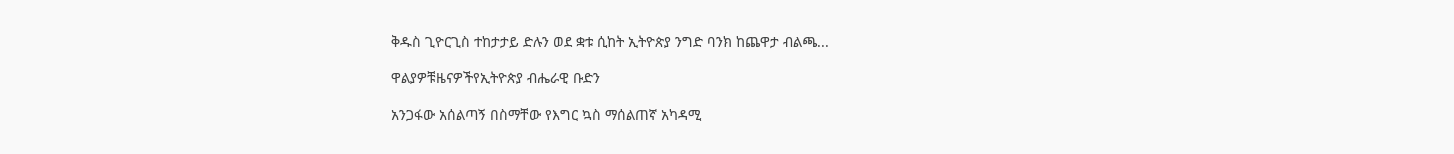ቅዱስ ጊዮርጊስ ተከታታይ ድሉን ወደ ቋቱ ሲከት ኢትዮጵያ ንግድ ባንክ ከጨዋታ ብልጫ...

ዋልያዎቹዜናዎችየኢትዮጵያ ብሔራዊ ቡድን

አንጋፋው አሰልጣኝ በስማቸው የእግር ኳስ ማሰልጠኛ አካዳሚ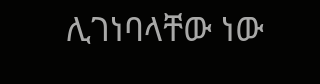ሊገነባላቸው ነው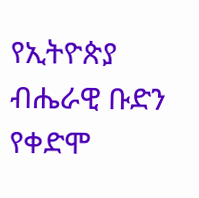የኢትዮጵያ ብሔራዊ ቡድን የቀድሞ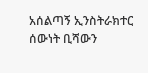አሰልጣኝ ኢንስትራክተር ሰውነት ቢሻውን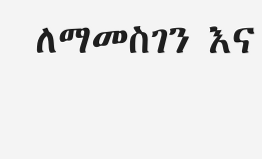ለማመስገን እና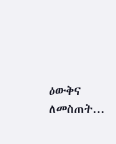ዕውቅና ለመስጠት...